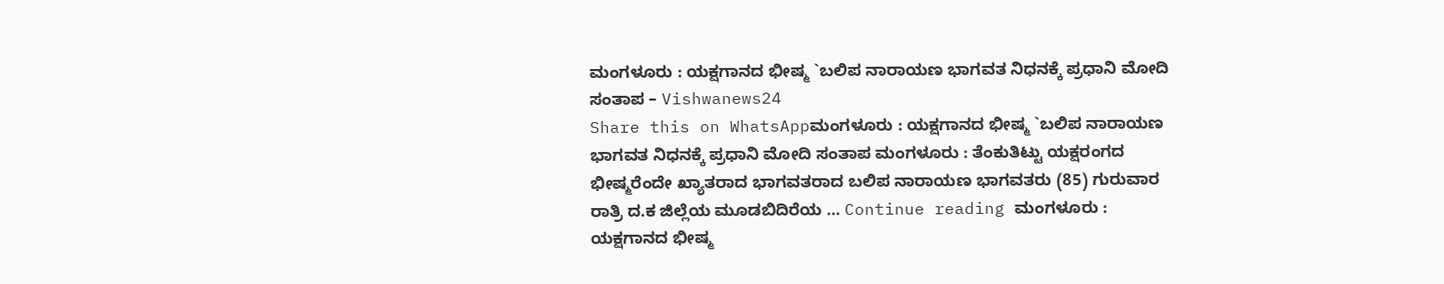ಮಂಗಳೂರು : ಯಕ್ಷಗಾನದ ಭೀಷ್ಮ `ಬಲಿಪ ನಾರಾಯಣ ಭಾಗವತ ನಿಧನಕ್ಕೆ ಪ್ರಧಾನಿ ಮೋದಿ ಸಂತಾಪ – Vishwanews24
Share this on WhatsAppಮಂಗಳೂರು : ಯಕ್ಷಗಾನದ ಭೀಷ್ಮ `ಬಲಿಪ ನಾರಾಯಣ ಭಾಗವತ ನಿಧನಕ್ಕೆ ಪ್ರಧಾನಿ ಮೋದಿ ಸಂತಾಪ ಮಂಗಳೂರು : ತೆಂಕುತಿಟ್ಟು ಯಕ್ಷರಂಗದ ಭೀಷ್ಮರೆಂದೇ ಖ್ಯಾತರಾದ ಭಾಗವತರಾದ ಬಲಿಪ ನಾರಾಯಣ ಭಾಗವತರು (85) ಗುರುವಾರ ರಾತ್ರಿ ದ.ಕ ಜಿಲ್ಲೆಯ ಮೂಡಬಿದಿರೆಯ … Continue reading ಮಂಗಳೂರು : ಯಕ್ಷಗಾನದ ಭೀಷ್ಮ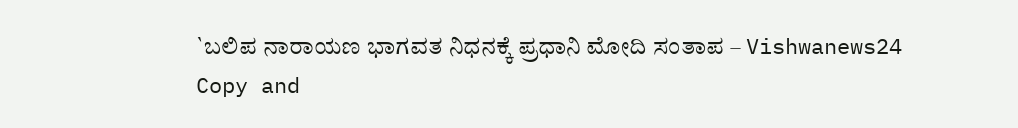`ಬಲಿಪ ನಾರಾಯಣ ಭಾಗವತ ನಿಧನಕ್ಕೆ ಪ್ರಧಾನಿ ಮೋದಿ ಸಂತಾಪ – Vishwanews24
Copy and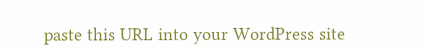paste this URL into your WordPress site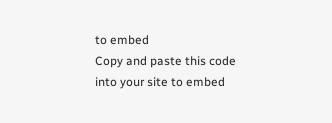to embed
Copy and paste this code into your site to embed